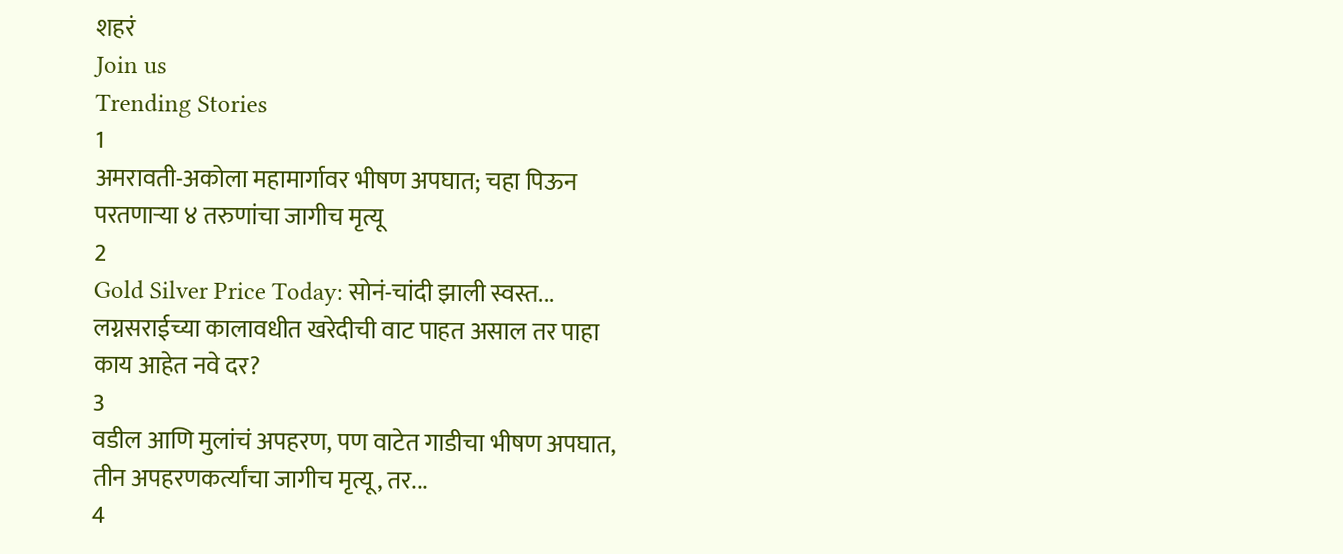शहरं
Join us
Trending Stories
1
अमरावती-अकोला महामार्गावर भीषण अपघात; चहा पिऊन परतणाऱ्या ४ तरुणांचा जागीच मृत्यू
2
Gold Silver Price Today: सोनं-चांदी झाली स्वस्त... लग्नसराईच्या कालावधीत खरेदीची वाट पाहत असाल तर पाहा काय आहेत नवे दर?
3
वडील आणि मुलांचं अपहरण, पण वाटेत गाडीचा भीषण अपघात, तीन अपहरणकर्त्यांचा जागीच मृत्यू, तर...
4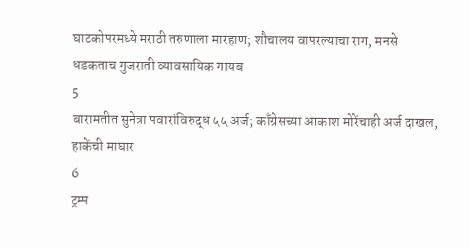घाटकोपरमध्ये मराठी तरुणाला मारहाण; शौचालय वापरल्याचा राग, मनसे धडकताच गुजराती व्यावसायिक गायब
5
बारामतीत सुनेत्रा पवारांविरुद्ध ५५ अर्ज; काँग्रेसच्या आकाश मोरेंचाही अर्ज दाखल, हाकेंची माघार
6
ट्रम्प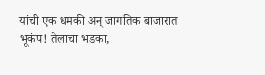यांची एक धमकी अन् जागतिक बाजारात भूकंप! तेलाचा भडका,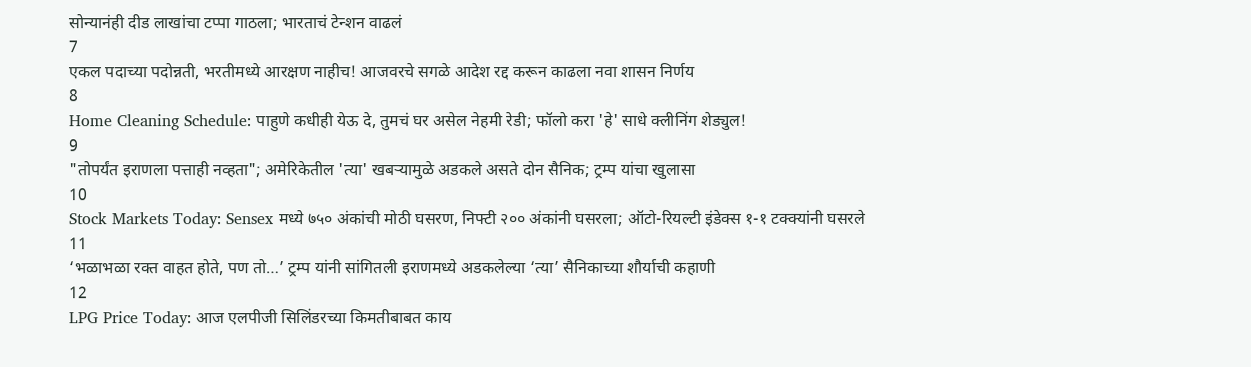सोन्यानंही दीड लाखांचा टप्पा गाठला; भारताचं टेन्शन वाढलं
7
एकल पदाच्या पदोन्नती, भरतीमध्ये आरक्षण नाहीच! आजवरचे सगळे आदेश रद्द करून काढला नवा शासन निर्णय
8
Home Cleaning Schedule: पाहुणे कधीही येऊ दे, तुमचं घर असेल नेहमी रेडी; फॉलो करा 'हे' साधे क्लीनिंग शेड्युल!
9
"तोपर्यंत इराणला पत्ताही नव्हता"; अमेरिकेतील 'त्या' खबऱ्यामुळे अडकले असते दोन सैनिक; ट्रम्प यांचा खुलासा
10
Stock Markets Today: Sensex मध्ये ७५० अंकांची मोठी घसरण, निफ्टी २०० अंकांनी घसरला; ऑटो-रियल्टी इंडेक्स १-१ टक्क्यांनी घसरले
11
‘भळाभळा रक्त वाहत होते, पण तो…’ ट्रम्प यांनी सांगितली इराणमध्ये अडकलेल्या ‘त्या’ सैनिकाच्या शौर्याची कहाणी
12
LPG Price Today: आज एलपीजी सिलिंडरच्या किमतीबाबत काय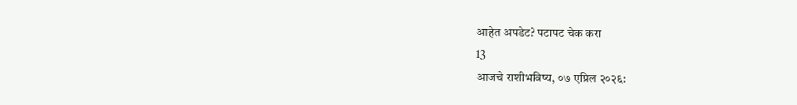आहेत अपडेट? पटापट चेक करा
13
आजचे राशीभविष्य, ०७ एप्रिल २०२६: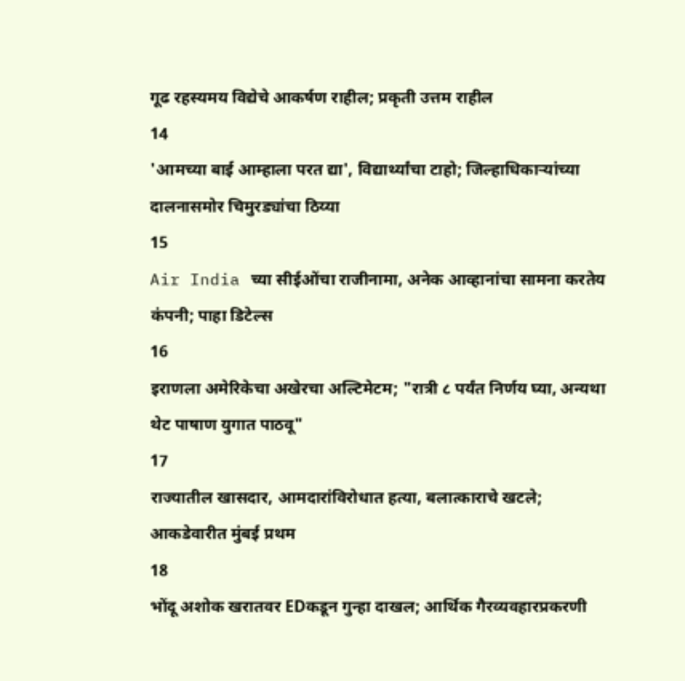गूढ रहस्यमय विद्येचे आकर्षण राहील; प्रकृती उत्तम राहील
14
'आमच्या बाई आम्हाला परत द्या', विद्यार्थ्यांचा टाहो; जिल्हाधिकाऱ्यांच्या दालनासमोर चिमुरड्यांचा ठिय्या
15
Air India च्या सीईओंचा राजीनामा, अनेक आव्हानांचा सामना करतेय कंपनी; पाहा डिटेल्स
16
इराणला अमेरिकेचा अखेरचा अल्टिमेटम; "रात्री ८ पर्यंत निर्णय घ्या, अन्यथा थेट पाषाण युगात पाठवू"
17
राज्यातील खासदार, आमदारांविरोधात हत्या, बलात्काराचे खटले; आकडेवारीत मुंबई प्रथम
18
भोंदू अशोक खरातवर EDकडून गुन्हा दाखल; आर्थिक गैरव्यवहारप्रकरणी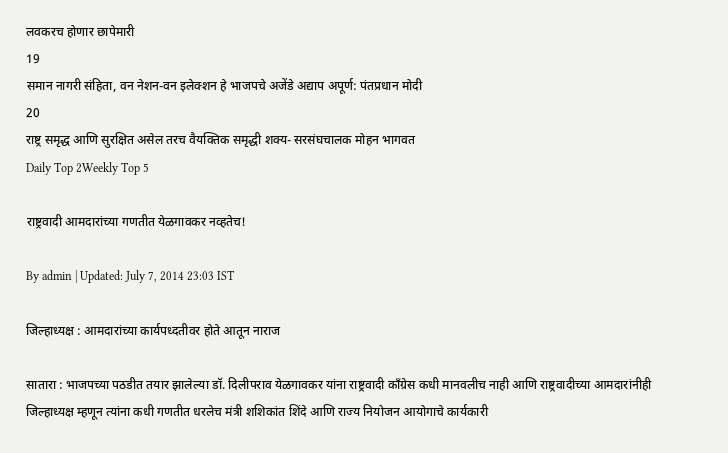लवकरच होणार छापेमारी
19
समान नागरी संहिता, वन नेशन-वन इलेक्शन हे भाजपचे अजेंडे अद्याप अपूर्ण: पंतप्रधान मोदी
20
राष्ट्र समृद्ध आणि सुरक्षित असेल तरच वैयक्तिक समृद्धी शक्य- सरसंघचालक मोहन भागवत
Daily Top 2Weekly Top 5

राष्ट्रवादी आमदारांच्या गणतीत येळगावकर नव्हतेच!

By admin | Updated: July 7, 2014 23:03 IST

जिल्हाध्यक्ष : आमदारांच्या कार्यपध्दतीवर होते आतून नाराज

सातारा : भाजपच्या पठडीत तयार झालेल्या डॉ. दिलीपराव येळगावकर यांना राष्ट्रवादी काँग्रेस कधी मानवलीच नाही आणि राष्ट्रवादीच्या आमदारांनीही जिल्हाध्यक्ष म्हणून त्यांना कधी गणतीत धरलेच मंत्री शशिकांत शिंदे आणि राज्य नियोजन आयोगाचे कार्यकारी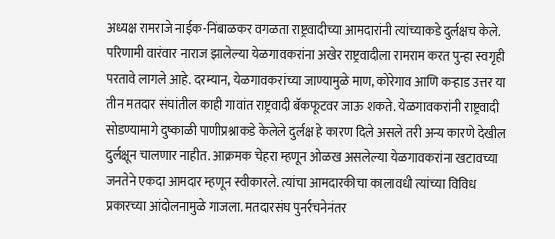अध्यक्ष रामराजे नाईक-निंबाळकर वगळता राष्ट्रवादीच्या आमदारांनी त्यांच्याकडे दुर्लक्षच केले. परिणामी वारंवार नाराज झालेल्या येळगावकरांना अखेर राष्ट्रवादीला रामराम करत पुन्हा स्वगृही परतावे लागले आहे. दरम्यान, येळगावकरांच्या जाण्यामुळे माण, कोरेगाव आणि कऱ्हाड उत्तर या तीन मतदार संघांतील काही गावांत राष्ट्रवादी बॅकफूटवर जाऊ शकते. येळगावकरांनी राष्ट्रवादी सोडण्यामागे दुष्काळी पाणीप्रश्नाकडे केलेले दुर्लक्ष हे कारण दिले असले तरी अन्य कारणे देखील दुर्लक्षून चालणार नाहीत. आक्रमक चेहरा म्हणून ओळख असलेल्या येळगावकरांना खटावच्या जनतेने एकदा आमदार म्हणून स्वीकारले. त्यांचा आमदारकीचा कालावधी त्यांच्या विविध प्रकारच्या आंदोलनामुळे गाजला. मतदारसंघ पुनर्रचनेनंतर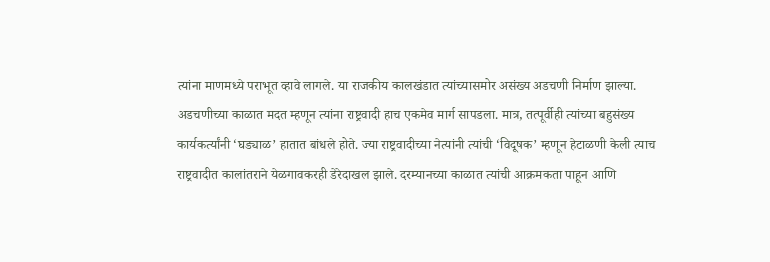त्यांना माणमध्ये पराभूत व्हावे लागले. या राजकीय कालखंडात त्यांच्यासमोर असंख्य अडचणी निर्माण झाल्या. अडचणीच्या काळात मदत म्हणून त्यांना राष्ट्रवादी हाच एकमेव मार्ग सापडला. मात्र, तत्पूर्वीही त्यांच्या बहुसंख्य कार्यकर्त्यांनी ‘घड्याळ’ हातात बांधले होते. ज्या राष्ट्रवादीच्या नेत्यांनी त्यांची ‘विदूषक’ म्हणून हेटाळणी केली त्याच राष्ट्रवादीत कालांतराने येळगावकरही डेरेदाखल झाले. दरम्यानच्या काळात त्यांची आक्रमकता पाहून आणि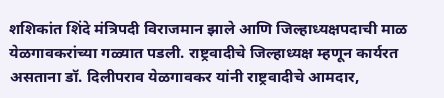शशिकांत शिंदे मंत्रिपदी विराजमान झाले आणि जिल्हाध्यक्षपदाची माळ येळगावकरांच्या गळ्यात पडली. राष्ट्रवादीचे जिल्हाध्यक्ष म्हणून कार्यरत असताना डॉ. दिलीपराव येळगावकर यांनी राष्ट्रवादीचे आमदार,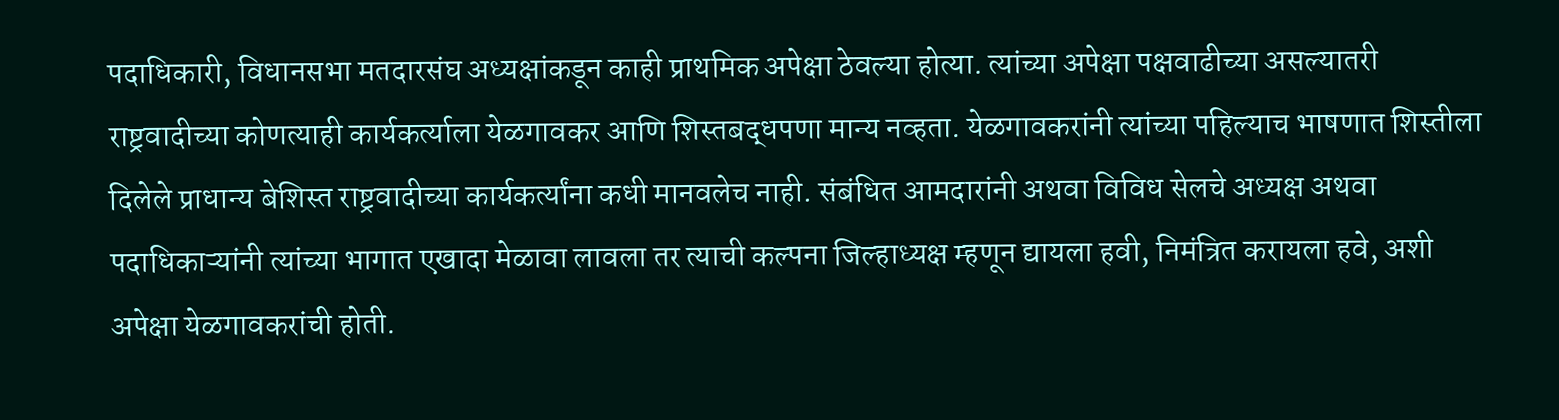पदाधिकारी, विधानसभा मतदारसंघ अध्यक्षांकडून काही प्राथमिक अपेक्षा ठेवल्या होत्या. त्यांच्या अपेक्षा पक्षवाढीच्या असल्यातरी राष्ट्रवादीच्या कोणत्याही कार्यकर्त्याला येळगावकर आणि शिस्तबद्धपणा मान्य नव्हता. येळगावकरांनी त्यांच्या पहिल्याच भाषणात शिस्तीला दिलेले प्राधान्य बेशिस्त राष्ट्रवादीच्या कार्यकर्त्यांना कधी मानवलेच नाही. संबंधित आमदारांनी अथवा विविध सेलचे अध्यक्ष अथवा पदाधिकाऱ्यांनी त्यांच्या भागात एखादा मेळावा लावला तर त्याची कल्पना जिल्हाध्यक्ष म्हणून द्यायला हवी, निमंत्रित करायला हवे, अशी अपेक्षा येळगावकरांची होती.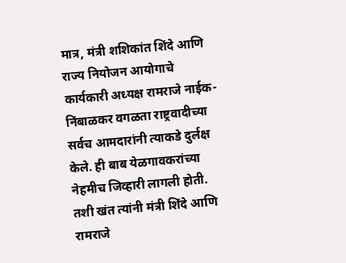मात्र, मंत्री शशिकांत शिंदे आणि राज्य नियोजन आयोगाचे कार्यकारी अध्यक्ष रामराजे नाईक-निंबाळकर वगळता राष्ट्रवादीच्या सर्वच आमदारांनी त्याकडे दुर्लक्ष केले. ही बाब येळगावकरांच्या नेहमीच जिव्हारी लागली होती. तशी खंत त्यांनी मंत्री शिंदे आणि रामराजे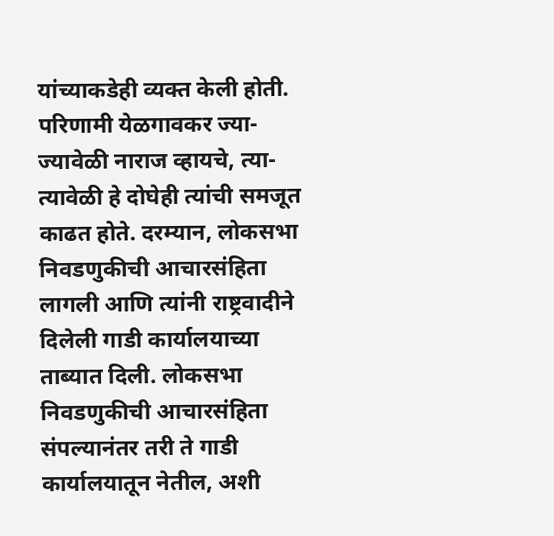यांच्याकडेही व्यक्त केली होती. परिणामी येळगावकर ज्या-ज्यावेळी नाराज व्हायचे, त्या-त्यावेळी हे दोघेही त्यांची समजूत काढत होते. दरम्यान, लोकसभा निवडणुकीची आचारसंहिता लागली आणि त्यांनी राष्ट्रवादीने दिलेली गाडी कार्यालयाच्या ताब्यात दिली. लोकसभा निवडणुकीची आचारसंहिता संपल्यानंतर तरी ते गाडी कार्यालयातून नेतील, अशी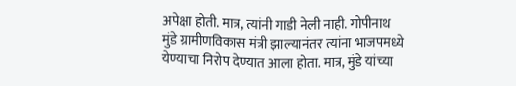अपेक्षा होती. मात्र, त्यांनी गाडी नेली नाही. गोपीनाथ मुंडे ग्रामीणविकास मंत्री झाल्यानंतर त्यांना भाजपमध्ये येण्याचा निरोप देण्यात आला होता. मात्र, मुंडे यांच्या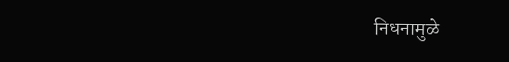निधनामुळे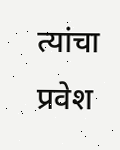त्यांचा प्रवेश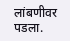लांबणीवर पडला.